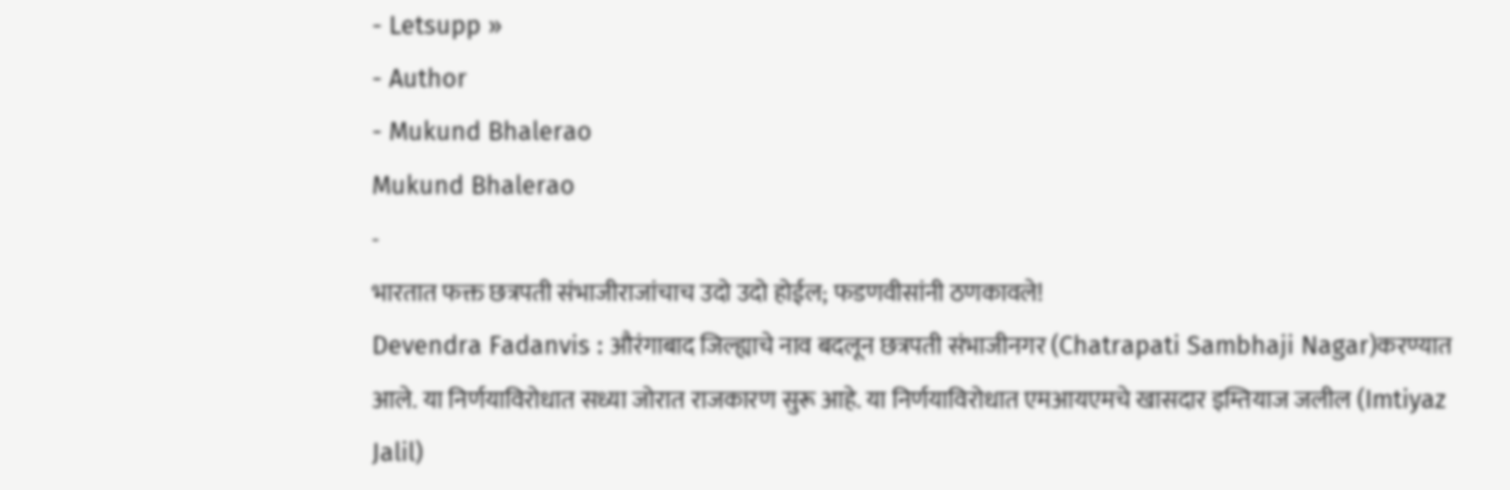- Letsupp »
- Author
- Mukund Bhalerao
Mukund Bhalerao
-
भारतात फक्त छत्रपती संभाजीराजांचाच उदो उदो होईल; फडणवीसांनी ठणकावले!
Devendra Fadanvis : औरंगाबाद जिल्ह्याचे नाव बदलून छत्रपती संभाजीनगर (Chatrapati Sambhaji Nagar)करण्यात आले. या निर्णयाविरोधात सध्या जोरात राजकारण सुरू आहे. या निर्णयाविरोधात एमआयएमचे खासदार इम्तियाज जलील (Imtiyaz Jalil)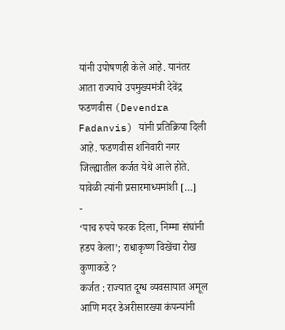यांनी उपोषणही केले आहे. यानंतर आता राज्याचे उपमुख्यमंत्री देवेंद्र फडणवीस (Devendra Fadanvis) यांनी प्रतिक्रिया दिली आहे. फडणवीस शनिवारी नगर जिल्ह्यातील कर्जत येथे आले होते. यावेळी त्यांनी प्रसारमाध्यमांशी […]
-
‘पाच रुपये फरक दिला, निम्मा संघांनी हडप केला’; राधाकृष्ण विखेंचा रोख कुणाकडे ?
कर्जत : राज्यात दूग्ध व्यवसायात अमूल आणि मदर डेअरीसारख्या कंपन्यांनी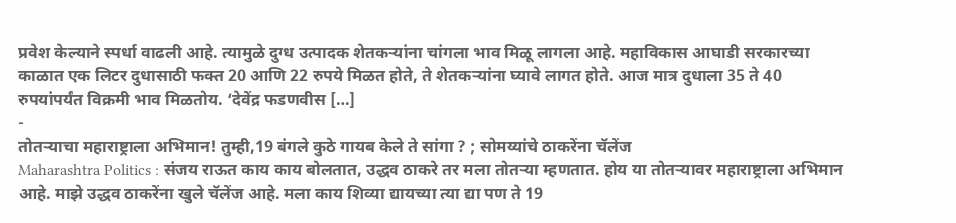प्रवेश केल्याने स्पर्धा वाढली आहे. त्यामुळे दुग्ध उत्पादक शेतकऱ्यांना चांगला भाव मिळू लागला आहे. महाविकास आघाडी सरकारच्या काळात एक लिटर दुधासाठी फक्त 20 आणि 22 रुपये मिळत होते, ते शेतकऱ्यांना घ्यावे लागत होते. आज मात्र दुधाला 35 ते 40 रुपयांपर्यंत विक्रमी भाव मिळतोय. ‘देवेंद्र फडणवीस […]
-
तोतऱ्याचा महाराष्ट्राला अभिमान! तुम्ही,19 बंगले कुठे गायब केले ते सांगा ? ; सोमय्यांचे ठाकरेंना चॅलेंज
Maharashtra Politics : संजय राऊत काय काय बोलतात, उद्धव ठाकरे तर मला तोतऱ्या म्हणतात. होय या तोतऱ्यावर महाराष्ट्राला अभिमान आहे. माझे उद्धव ठाकरेंना खुले चॅलेंज आहे. मला काय शिव्या द्यायच्या त्या द्या पण ते 19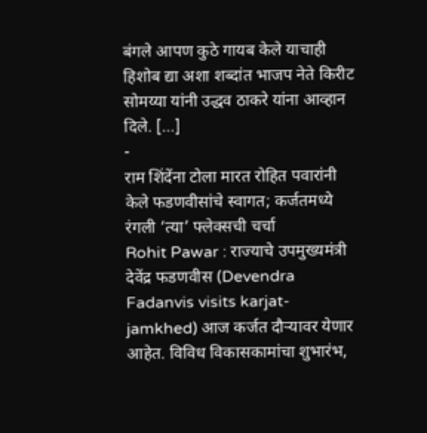बंगले आपण कुठे गायब केले याचाही हिशोब द्या अशा शब्दांत भाजप नेते किरीट सोमय्या यांनी उद्धव ठाकरे यांना आव्हान दिले. […]
-
राम शिंदेंना टोला मारत रोहित पवारांनी केले फडणवीसांचे स्वागत; कर्जतमध्ये रंगली ‘त्या’ फ्लेक्सची चर्चा
Rohit Pawar : राज्याचे उपमुख्यमंत्री देवेंद्र फडणवीस (Devendra Fadanvis visits karjat-jamkhed) आज कर्जत दौऱ्यावर येणार आहेत. विविध विकासकामांचा शुभारंभ,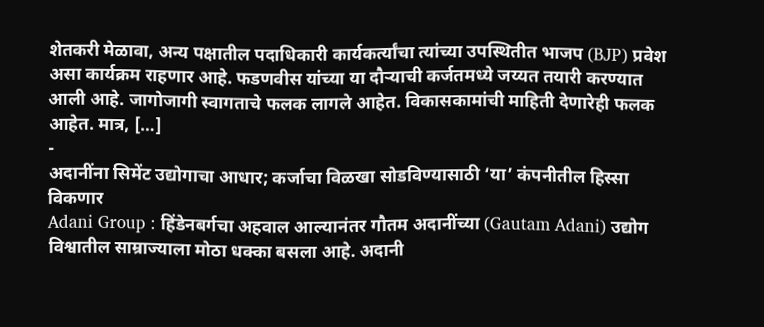शेतकरी मेळावा, अन्य पक्षातील पदाधिकारी कार्यकर्त्यांचा त्यांच्या उपस्थितीत भाजप (BJP) प्रवेश असा कार्यक्रम राहणार आहे. फडणवीस यांच्या या दौऱ्याची कर्जतमध्ये जय्यत तयारी करण्यात आली आहे. जागोजागी स्वागताचे फलक लागले आहेत. विकासकामांची माहिती देणारेही फलक आहेत. मात्र, […]
-
अदानींना सिमेंट उद्योगाचा आधार; कर्जाचा विळखा सोडविण्यासाठी ‘या’ कंपनीतील हिस्सा विकणार
Adani Group : हिंडेनबर्गचा अहवाल आल्यानंतर गौतम अदानींच्या (Gautam Adani) उद्योग विश्वातील साम्राज्याला मोठा धक्का बसला आहे. अदानी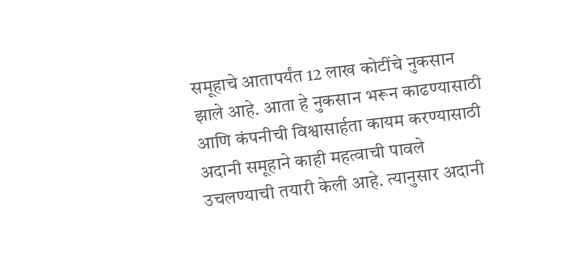समूहाचे आतापर्यंत 12 लाख कोटींचे नुकसान झाले आहे. आता हे नुकसान भरून काढण्यासाठी आणि कंपनीची विश्वासार्हता कायम करण्यासाठी अदानी समूहाने काही महत्वाची पावले उचलण्याची तयारी केली आहे. त्यानुसार अदानी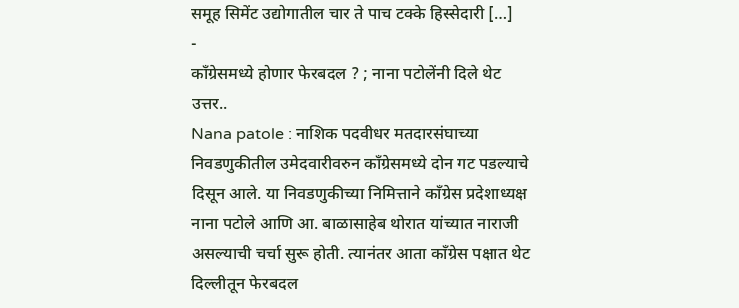समूह सिमेंट उद्योगातील चार ते पाच टक्के हिस्सेदारी […]
-
काँग्रेसमध्ये होणार फेरबदल ? ; नाना पटोलेंनी दिले थेट उत्तर..
Nana patole : नाशिक पदवीधर मतदारसंघाच्या निवडणुकीतील उमेदवारीवरुन काँग्रेसमध्ये दोन गट पडल्याचे दिसून आले. या निवडणुकीच्या निमित्ताने काँग्रेस प्रदेशाध्यक्ष नाना पटोले आणि आ. बाळासाहेब थोरात यांच्यात नाराजी असल्याची चर्चा सुरू होती. त्यानंतर आता काँग्रेस पक्षात थेट दिल्लीतून फेरबदल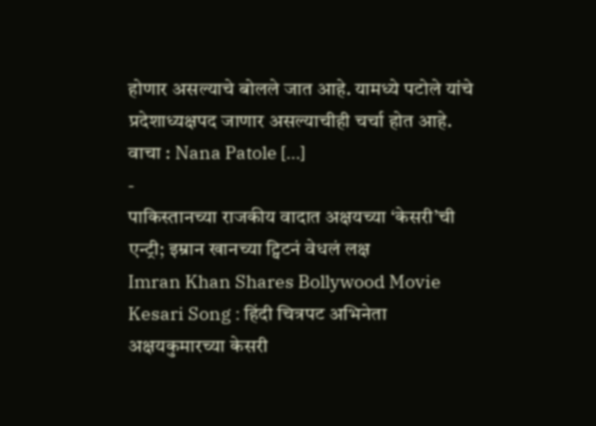होणार असल्याचे बोलले जात आहे. यामध्ये पटोले यांचे प्रदेशाध्यक्षपद जाणार असल्याचीही चर्चा होत आहे. वाचा : Nana Patole […]
-
पाकिस्तानच्या राजकीय वादात अक्षयच्या ‘केसरी’ची एन्ट्री; इम्रान खानच्या ट्विटनं वेधलं लक्ष
Imran Khan Shares Bollywood Movie Kesari Song : हिंदी चित्रपट अभिनेता अक्षयकुमारच्या केसरी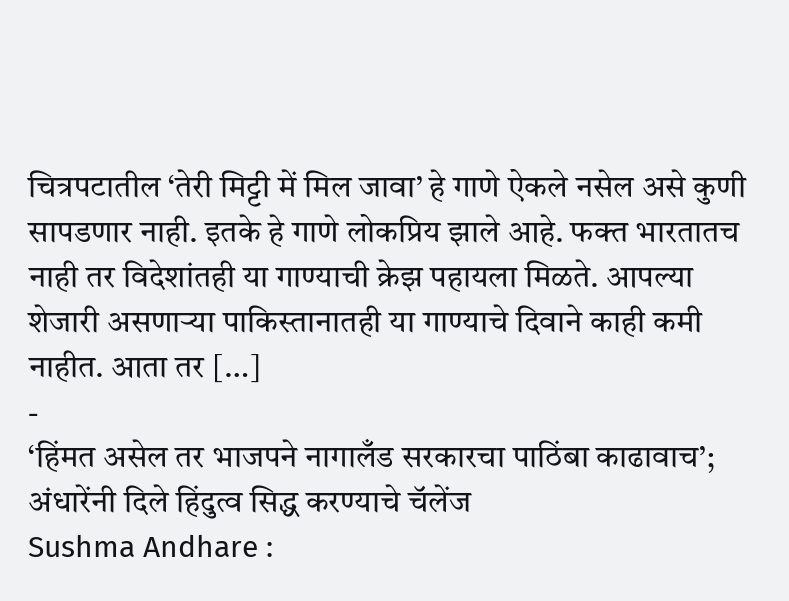चित्रपटातील ‘तेरी मिट्टी में मिल जावा’ हे गाणे ऐकले नसेल असे कुणी सापडणार नाही. इतके हे गाणे लोकप्रिय झाले आहे. फक्त भारतातच नाही तर विदेशांतही या गाण्याची क्रेझ पहायला मिळते. आपल्या शेजारी असणाऱ्या पाकिस्तानातही या गाण्याचे दिवाने काही कमी नाहीत. आता तर […]
-
‘हिंमत असेल तर भाजपने नागालँड सरकारचा पाठिंबा काढावाच’; अंधारेंनी दिले हिंदुत्व सिद्ध करण्याचे चॅलेंज
Sushma Andhare :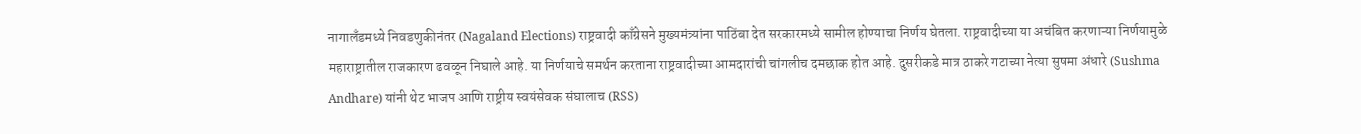नागालँडमध्ये निवडणुकीनंतर (Nagaland Elections) राष्ट्रवादी काँग्रेसने मुख्यमंत्र्यांना पाठिंबा देत सरकारमध्ये सामील होण्याचा निर्णय घेतला. राष्ट्रवादीच्या या अचंबित करणाऱ्या निर्णयामुळे महाराष्ट्रातील राजकारण ढवळून निघाले आहे. या निर्णयाचे समर्थन करताना राष्ट्रवादीच्या आमदारांची चांगलीच दमछाक होत आहे. दुसरीकडे मात्र ठाकरे गटाच्या नेत्या सुषमा अंधारे (Sushma Andhare) यांनी थेट भाजप आणि राष्ट्रीय स्वयंसेवक संघालाच (RSS)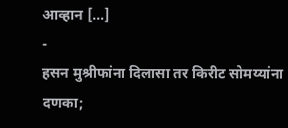आव्हान […]
-
हसन मुश्रीफांना दिलासा तर किरीट सोमय्यांना दणका;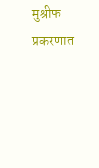मुश्रीफ प्रकरणात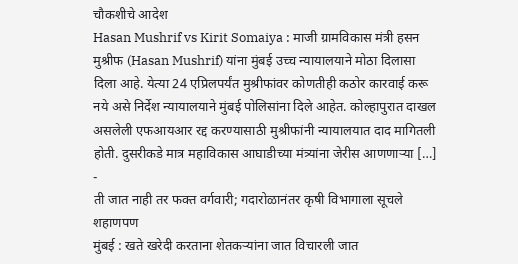चौकशीचे आदेश
Hasan Mushrif vs Kirit Somaiya : माजी ग्रामविकास मंत्री हसन मुश्रीफ (Hasan Mushrif) यांना मुंबई उच्च न्यायालयाने मोठा दिलासा दिला आहे. येत्या 24 एप्रिलपर्यंत मुश्रीफांवर कोणतीही कठोर कारवाई करू नये असे निर्देश न्यायालयाने मुंबई पोलिसांना दिले आहेत. कोल्हापुरात दाखल असलेली एफआयआर रद्द करण्यासाठी मुश्रीफांनी न्यायालयात दाद मागितली होती. दुसरीकडे मात्र महाविकास आघाडीच्या मंत्र्यांना जेरीस आणणाऱ्या […]
-
ती जात नाही तर फक्त वर्गवारी; गदारोळानंतर कृषी विभागाला सूचले शहाणपण
मुंबई : खते खरेदी करताना शेतकऱ्यांना जात विचारली जात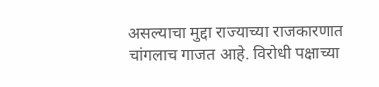असल्याचा मुद्दा राज्याच्या राजकारणात चांगलाच गाजत आहे. विरोधी पक्षाच्या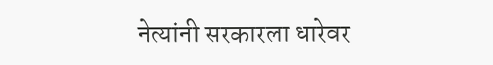नेत्यांनी सरकारला धारेवर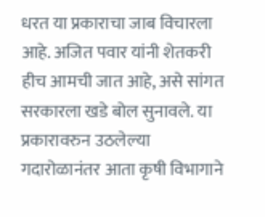धरत या प्रकाराचा जाब विचारला आहे. अजित पवार यांनी शेतकरी हीच आमची जात आहे, असे सांगत सरकारला खडे बोल सुनावले. या प्रकारावरुन उठलेल्या गदारोळानंतर आता कृषी विभागाने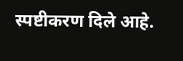स्पष्टीकरण दिले आहे.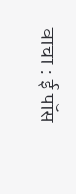वाचा : ई पॉस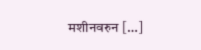मशीनवरुन […]